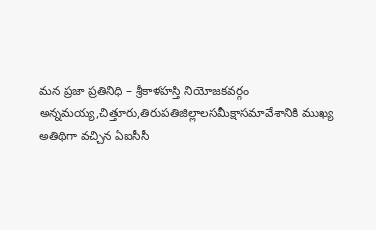మన ప్రజా ప్రతినిధి – శ్రీకాళహస్తి నియోజకవర్గం
అన్నమయ్య,చిత్తూరు,తిరుపతిజిల్లాలసమీక్షాసమావేశానికి ముఖ్య అతిథిగా వచ్చిన ఏఐసీసీ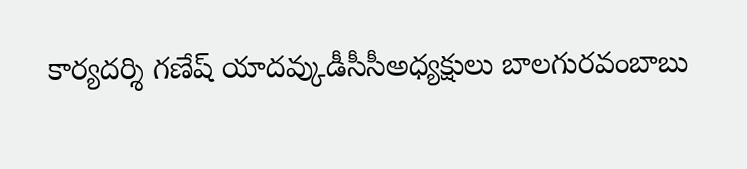కార్యదర్శి గణేష్ యాదవ్కుడీసీసీఅధ్యక్షులు బాలగురవంబాబు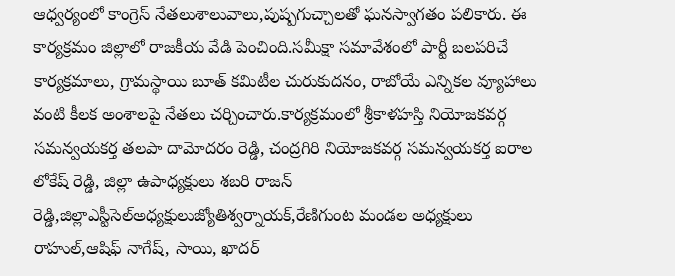ఆధ్వర్యంలో కాంగ్రెస్ నేతలుశాలువాలు,పుష్పగుచ్చాలతో ఘనస్వాగతం పలికారు. ఈ కార్యక్రమం జిల్లాలో రాజకీయ వేడి పెంచింది.సమీక్షా సమావేశంలో పార్టీ బలపరిచే కార్యక్రమాలు, గ్రామస్థాయి బూత్ కమిటీల చురుకుదనం, రాబోయే ఎన్నికల వ్యూహాలు వంటి కీలక అంశాలపై నేతలు చర్చించారు.కార్యక్రమంలో శ్రీకాళహస్తి నియోజకవర్గ సమన్వయకర్త తలపా దామోదరం రెడ్డి, చంద్రగిరి నియోజకవర్గ సమన్వయకర్త ఐరాల లోకేష్ రెడ్డి, జిల్లా ఉపాధ్యక్షులు శబరి రాజన్ రెడ్డి,జిల్లాఎస్టీసెల్అధ్యక్షులుజ్యోతిశ్వర్నాయక్,రేణిగుంట మండల అధ్యక్షులు రాహుల్,ఆషిఫ్ నాగేష్, సాయి, ఖాదర్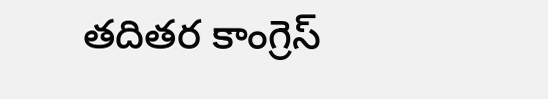తదితర కాంగ్రెస్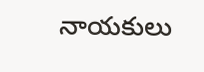నాయకులు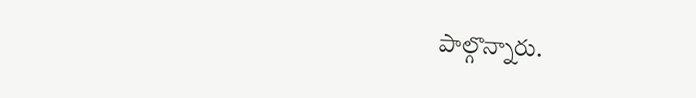పాల్గొన్నారు.